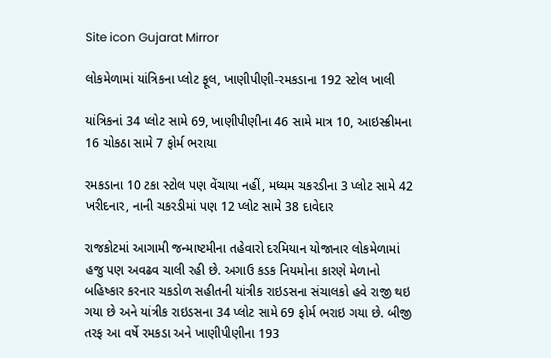Site icon Gujarat Mirror

લોકમેળામાં યાંત્રિકના પ્લોટ ફૂલ, ખાણીપીણી-રમકડાના 192 સ્ટોલ ખાલી

યાંત્રિકનાં 34 પ્લોટ સામે 69, ખાણીપીણીના 46 સામે માત્ર 10, આઇસ્ક્રીમના 16 ચોકઠા સામે 7 ફોર્મ ભરાયા

રમકડાના 10 ટકા સ્ટોલ પણ વેંચાયા નહીં, મધ્યમ ચકરડીના 3 પ્લોટ સામે 42 ખરીદનાર, નાની ચકરડીમાં પણ 12 પ્લોટ સામે 38 દાવેદાર

રાજકોટમાં આગામી જન્માષ્ટમીના તહેવારો દરમિયાન યોજાનાર લોકમેળામાં હજુ પણ અવઢવ ચાલી રહી છે. અગાઉ કડક નિયમોના કારણે મેળાનો બહિષ્કાર કરનાર ચકડોળ સહીતની યાંત્રીક રાઇડસના સંચાલકો હવે રાજી થઇ ગયા છે અને યાંત્રીક રાઇડસના 34 પ્લોટ સામે 69 ફોર્મ ભરાઇ ગયા છે. બીજી તરફ આ વર્ષે રમકડા અને ખાણીપીણીના 193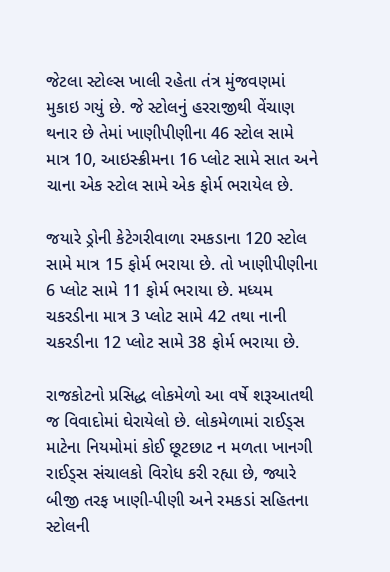જેટલા સ્ટોલ્સ ખાલી રહેતા તંત્ર મુંજવણમાં મુકાઇ ગયું છે. જે સ્ટોલનું હરરાજીથી વેંચાણ થનાર છે તેમાં ખાણીપીણીના 46 સ્ટોલ સામે માત્ર 10, આઇસ્ક્રીમના 16 પ્લોટ સામે સાત અને ચાના એક સ્ટોલ સામે એક ફોર્મ ભરાયેલ છે.

જયારે ડ્રોની કેટેગરીવાળા રમકડાના 120 સ્ટોલ સામે માત્ર 15 ફોર્મ ભરાયા છે. તો ખાણીપીણીના 6 પ્લોટ સામે 11 ફોર્મ ભરાયા છે. મધ્યમ ચકરડીના માત્ર 3 પ્લોટ સામે 42 તથા નાની ચકરડીના 12 પ્લોટ સામે 38 ફોર્મ ભરાયા છે.

રાજકોટનો પ્રસિદ્ધ લોકમેળો આ વર્ષે શરૂઆતથી જ વિવાદોમાં ઘેરાયેલો છે. લોકમેળામાં રાઈડ્સ માટેના નિયમોમાં કોઈ છૂટછાટ ન મળતા ખાનગી રાઈડ્સ સંચાલકો વિરોધ કરી રહ્યા છે, જ્યારે બીજી તરફ ખાણી-પીણી અને રમકડાં સહિતના સ્ટોલની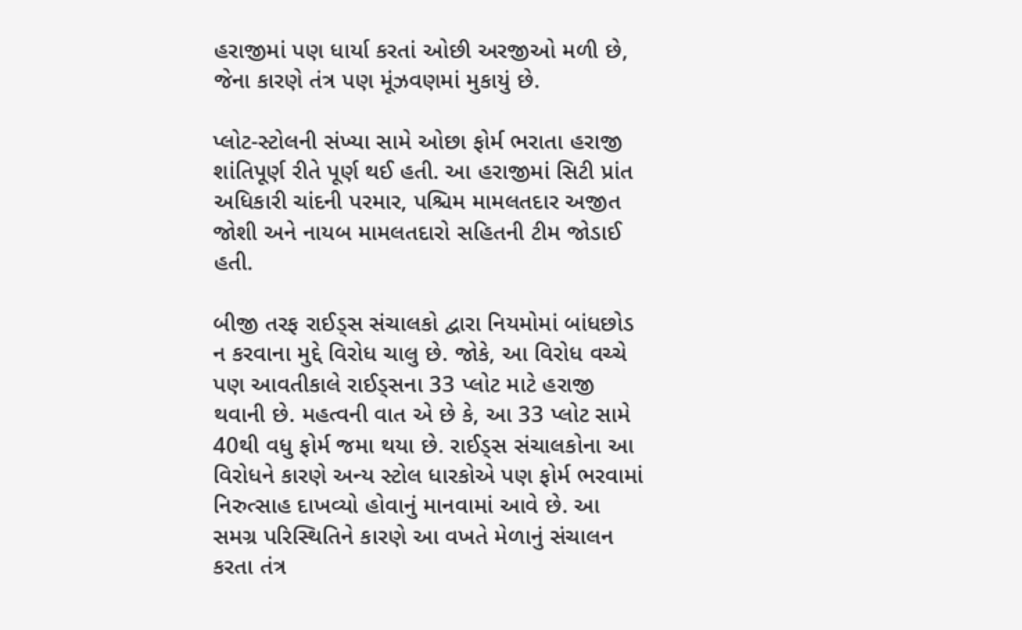હરાજીમાં પણ ધાર્યા કરતાં ઓછી અરજીઓ મળી છે, જેના કારણે તંત્ર પણ મૂંઝવણમાં મુકાયું છે.

પ્લોટ-સ્ટોલની સંખ્યા સામે ઓછા ફોર્મ ભરાતા હરાજી શાંતિપૂર્ણ રીતે પૂર્ણ થઈ હતી. આ હરાજીમાં સિટી પ્રાંત અધિકારી ચાંદની પરમાર, પશ્ચિમ મામલતદાર અજીત જોશી અને નાયબ મામલતદારો સહિતની ટીમ જોડાઈ હતી.

બીજી તરફ રાઈડ્સ સંચાલકો દ્વારા નિયમોમાં બાંધછોડ ન કરવાના મુદ્દે વિરોધ ચાલુ છે. જોકે, આ વિરોધ વચ્ચે પણ આવતીકાલે રાઈડ્સના 33 પ્લોટ માટે હરાજી થવાની છે. મહત્વની વાત એ છે કે, આ 33 પ્લોટ સામે 40થી વધુ ફોર્મ જમા થયા છે. રાઈડ્સ સંચાલકોના આ વિરોધને કારણે અન્ય સ્ટોલ ધારકોએ પણ ફોર્મ ભરવામાં નિરુત્સાહ દાખવ્યો હોવાનું માનવામાં આવે છે. આ સમગ્ર પરિસ્થિતિને કારણે આ વખતે મેળાનું સંચાલન કરતા તંત્ર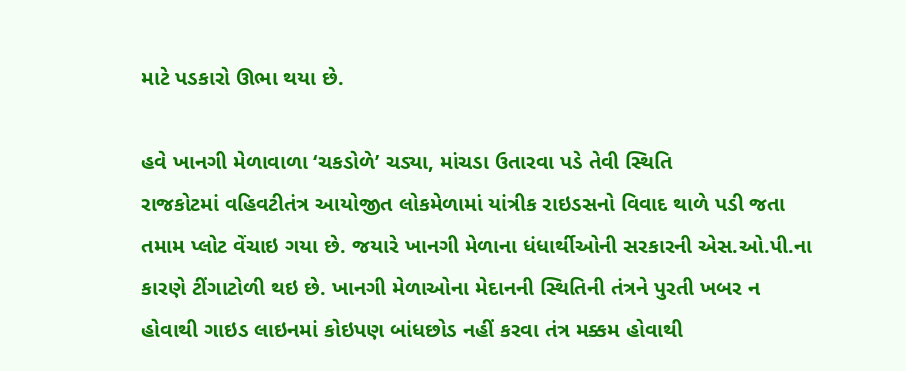માટે પડકારો ઊભા થયા છે.

હવે ખાનગી મેળાવાળા ‘ચકડોળે’ ચડ્યા, માંચડા ઉતારવા પડે તેવી સ્થિતિ
રાજકોટમાં વહિવટીતંત્ર આયોજીત લોકમેળામાં યાંત્રીક રાઇડસનો વિવાદ થાળે પડી જતા તમામ પ્લોટ વેંચાઇ ગયા છે. જયારે ખાનગી મેળાના ધંધાર્થીઓની સરકારની એસ.ઓ.પી.ના કારણે ટીંગાટોળી થઇ છે. ખાનગી મેળાઓના મેદાનની સ્થિતિની તંત્રને પુરતી ખબર ન હોવાથી ગાઇડ લાઇનમાં કોઇપણ બાંધછોડ નહીં કરવા તંત્ર મક્કમ હોવાથી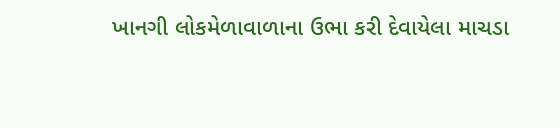ખાનગી લોકમેળાવાળાના ઉભા કરી દેવાયેલા માચડા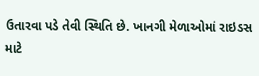ઉતારવા પડે તેવી સ્થિતિ છે. ખાનગી મેળાઓમાં રાઇડસ માટે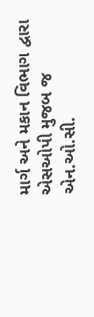માર્ગ અને મકાન વિભાગ દ્વારા એસઓપી મુજબ જ એન.ઓ.સી.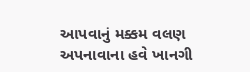આપવાનું મક્કમ વલણ અપનાવાના હવે ખાનગી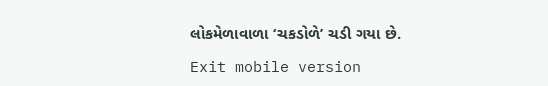લોકમેળાવાળા ‘ચકડોળે’ ચડી ગયા છે.

Exit mobile version